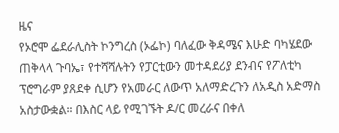ዜና
የኦሮሞ ፌደራሊስት ኮንግረስ (ኦፌኮ) ባለፈው ቅዳሜና እሁድ ባካሄደው ጠቅላላ ጉባኤ፣ የተሻሻሉትን የፓርቲውን መተዳደሪያ ደንብና የፖለቲካ ፕሮግራም ያጸደቀ ሲሆን የአመራር ለውጥ አለማድረጉን ለአዲስ አድማስ አስታውቋል። በእስር ላይ የሚገኙት ዶ/ር መረራና በቀለ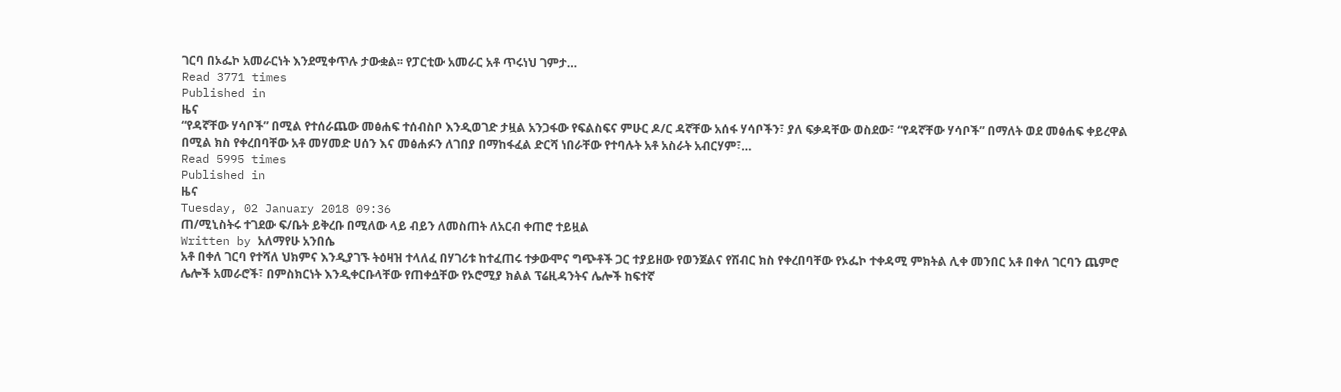ገርባ በኦፌኮ አመራርነት እንደሚቀጥሉ ታውቋል፡፡ የፓርቲው አመራር አቶ ጥሩነህ ገምታ…
Read 3771 times
Published in
ዜና
“የዳኛቸው ሃሳቦች” በሚል የተሰራጨው መፅሐፍ ተሰብስቦ እንዲወገድ ታዟል አንጋፋው የፍልስፍና ምሁር ዶ/ር ዳኛቸው አሰፋ ሃሳቦችን፣ ያለ ፍቃዳቸው ወስደው፣ “የዳኛቸው ሃሳቦች” በማለት ወደ መፅሐፍ ቀይረዋል በሚል ክስ የቀረበባቸው አቶ መሃመድ ሀሰን እና መፅሐፉን ለገበያ በማከፋፈል ድርሻ ነበራቸው የተባሉት አቶ አስራት አብርሃም፣…
Read 5995 times
Published in
ዜና
Tuesday, 02 January 2018 09:36
ጠ/ሚኒስትሩ ተገደው ፍ/ቤት ይቅረቡ በሚለው ላይ ብይን ለመስጠት ለአርብ ቀጠሮ ተይዟል
Written by አለማየሁ አንበሴ
አቶ በቀለ ገርባ የተሻለ ህክምና እንዲያገኙ ትዕዛዝ ተላለፈ በሃገሪቱ ከተፈጠሩ ተቃውሞና ግጭቶች ጋር ተያይዘው የወንጀልና የሽብር ክስ የቀረበባቸው የኦፌኮ ተቀዳሚ ምክትል ሊቀ መንበር አቶ በቀለ ገርባን ጨምሮ ሌሎች አመራሮች፣ በምስክርነት እንዲቀርቡላቸው የጠቀሷቸው የኦሮሚያ ክልል ፕሬዚዳንትና ሌሎች ከፍተኛ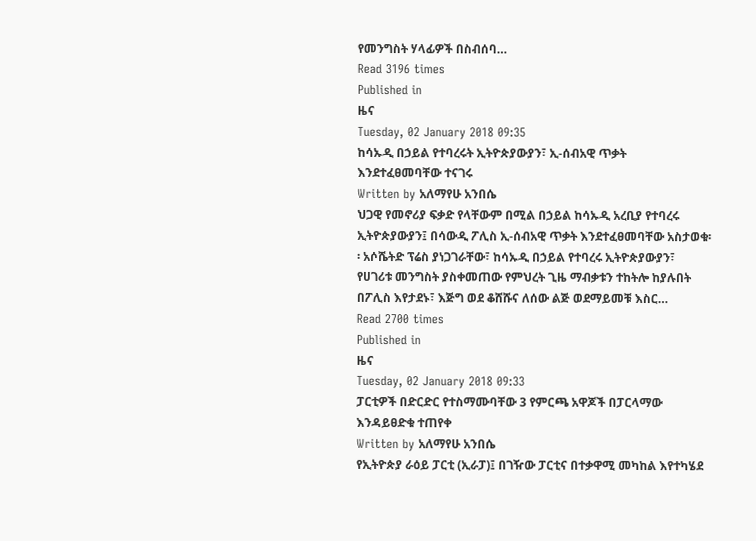የመንግስት ሃላፊዎች በስብሰባ…
Read 3196 times
Published in
ዜና
Tuesday, 02 January 2018 09:35
ከሳኡዲ በኃይል የተባረሩት ኢትዮጵያውያን፣ ኢ-ሰብአዊ ጥቃት እንደተፈፀመባቸው ተናገሩ
Written by አለማየሁ አንበሴ
ህጋዊ የመኖሪያ ፍቃድ የላቸውም በሚል በኃይል ከሳኡዲ አረቢያ የተባረሩ ኢትዮጵያውያን፤ በሳውዲ ፖሊስ ኢ-ሰብአዊ ጥቃት እንደተፈፀመባቸው አስታወቁ፡፡ አሶሼትድ ፕሬስ ያነጋገራቸው፣ ከሳኡዲ በኃይል የተባረሩ ኢትዮጵያውያን፣ የሀገሪቱ መንግስት ያስቀመጠው የምህረት ጊዜ ማብቃቱን ተከትሎ ከያሉበት በፖሊስ እየታደኑ፣ እጅግ ወደ ቆሸሹና ለሰው ልጅ ወደማይመቹ እስር…
Read 2700 times
Published in
ዜና
Tuesday, 02 January 2018 09:33
ፓርቲዎች በድርድር የተስማሙባቸው 3 የምርጫ አዋጆች በፓርላማው እንዳይፀድቁ ተጠየቀ
Written by አለማየሁ አንበሴ
የኢትዮጵያ ራዕይ ፓርቲ (ኢራፓ)፤ በገዥው ፓርቲና በተቃዋሚ መካከል እየተካሄደ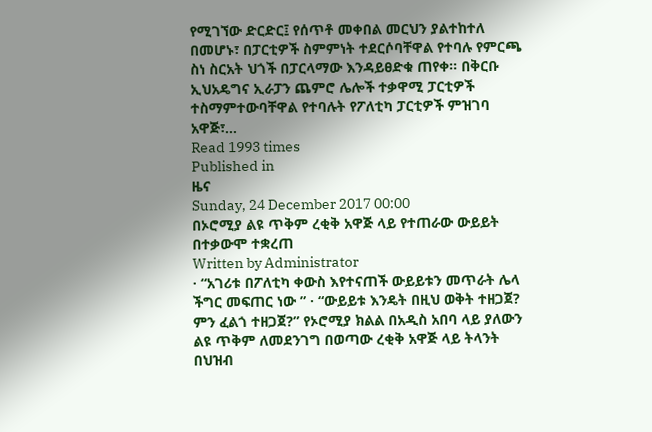የሚገኘው ድርድር፤ የሰጥቶ መቀበል መርህን ያልተከተለ በመሆኑ፣ በፓርቲዎች ስምምነት ተደርሶባቸዋል የተባሉ የምርጫ ስነ ስርአት ህጎች በፓርላማው እንዳይፀድቁ ጠየቀ፡፡ በቅርቡ ኢህአዴግና ኢራፓን ጨምሮ ሌሎች ተቃዋሚ ፓርቲዎች ተስማምተውባቸዋል የተባሉት የፖለቲካ ፓርቲዎች ምዝገባ አዋጅ፣…
Read 1993 times
Published in
ዜና
Sunday, 24 December 2017 00:00
በኦሮሚያ ልዩ ጥቅም ረቂቅ አዋጅ ላይ የተጠራው ውይይት በተቃውሞ ተቋረጠ
Written by Administrator
· “አገሪቱ በፖለቲካ ቀውስ እየተናጠች ውይይቱን መጥራት ሌላ ችግር መፍጠር ነው ” · “ውይይቱ እንዴት በዚህ ወቅት ተዘጋጀ? ምን ፈልጎ ተዘጋጀ?” የኦሮሚያ ክልል በአዲስ አበባ ላይ ያለውን ልዩ ጥቅም ለመደንገግ በወጣው ረቂቅ አዋጅ ላይ ትላንት በህዝብ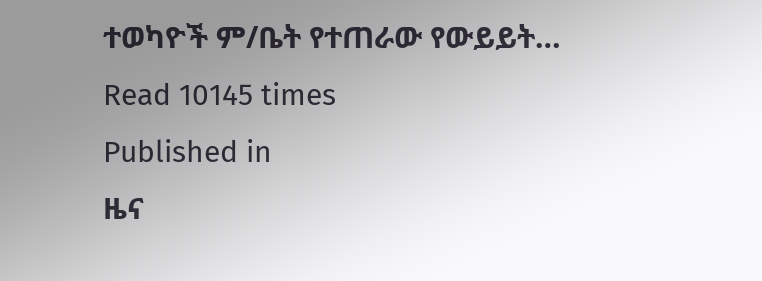ተወካዮች ም/ቤት የተጠራው የውይይት…
Read 10145 times
Published in
ዜና